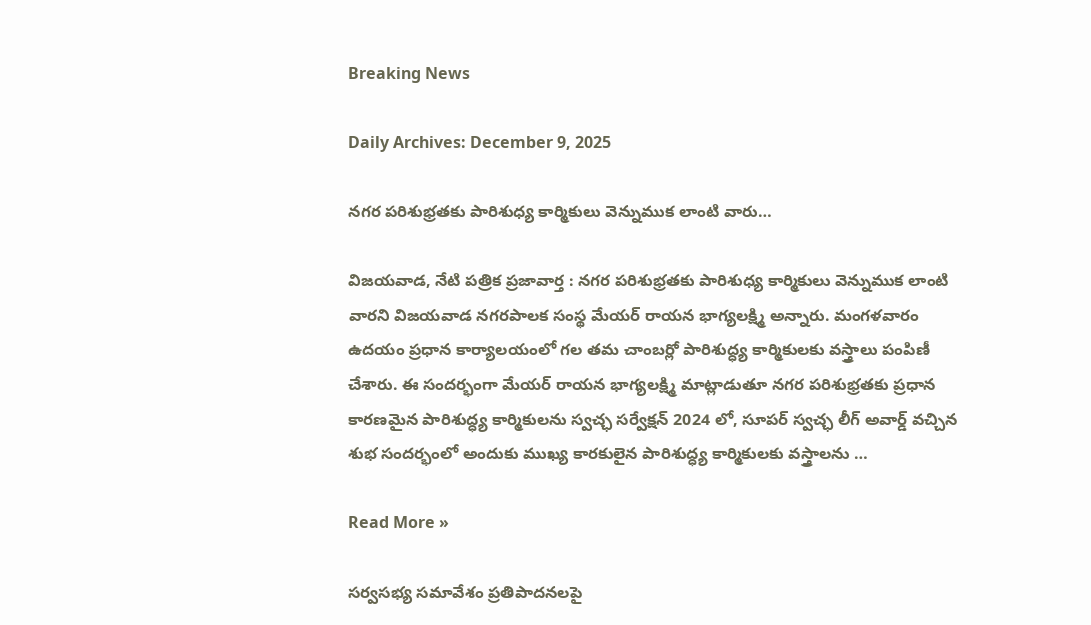Breaking News

Daily Archives: December 9, 2025

నగర పరిశుభ్రతకు పారిశుధ్య కార్మికులు వెన్నుముక లాంటి వారు…

విజ‌య‌వాడ, నేటి పత్రిక ప్రజావార్త : నగర పరిశుభ్రతకు పారిశుధ్య కార్మికులు వెన్నుముక లాంటి వారని విజయవాడ నగరపాలక సంస్థ మేయర్ రాయన భాగ్యలక్ష్మి అన్నారు. మంగళవారం ఉదయం ప్రధాన కార్యాలయంలో గల తమ చాంబర్లో పారిశుద్ధ్య కార్మికులకు వస్త్రాలు పంపిణీ చేశారు. ఈ సందర్భంగా మేయర్ రాయన భాగ్యలక్ష్మి మాట్లాడుతూ నగర పరిశుభ్రతకు ప్రధాన కారణమైన పారిశుద్ధ్య కార్మికులను స్వచ్ఛ సర్వేక్షన్ 2024 లో, సూపర్ స్వచ్ఛ లీగ్ అవార్డ్ వచ్చిన శుభ సందర్భంలో అందుకు ముఖ్య కారకులైన పారిశుద్ధ్య కార్మికులకు వస్త్రాలను …

Read More »

సర్వసభ్య సమావేశం ప్రతిపాదనలపై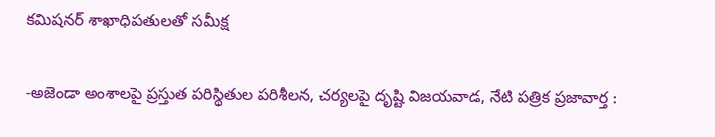కమిషనర్ శాఖాధిపతులతో సమీక్ష

-అజెండా అంశాలపై ప్రస్తుత పరిస్థితుల పరిశీలన, చర్యలపై దృష్టి విజ‌య‌వాడ, నేటి పత్రిక ప్రజావార్త :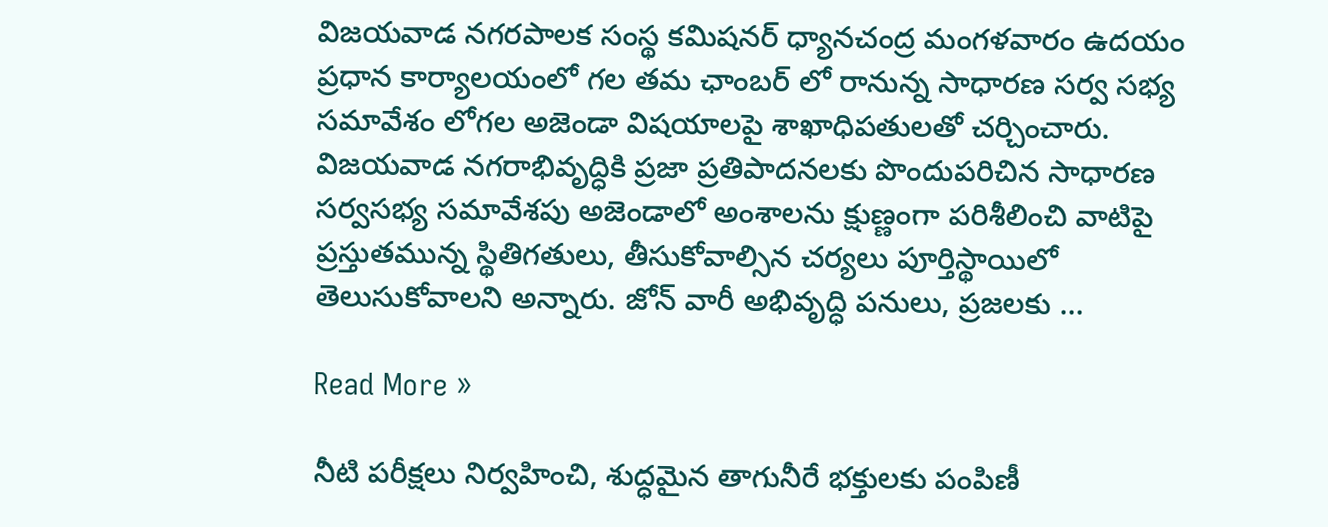విజయవాడ నగరపాలక సంస్థ కమిషనర్ ధ్యానచంద్ర మంగళవారం ఉదయం ప్రధాన కార్యాలయంలో గల తమ ఛాంబర్ లో రానున్న సాధారణ సర్వ సభ్య సమావేశం లోగల అజెండా విషయాలపై శాఖాధిపతులతో చర్చించారు. విజయవాడ నగరాభివృద్ధికి ప్రజా ప్రతిపాదనలకు పొందుపరిచిన సాధారణ సర్వసభ్య సమావేశపు అజెండాలో అంశాలను క్షుణ్ణంగా పరిశీలించి వాటిపై ప్రస్తుతమున్న స్థితిగతులు, తీసుకోవాల్సిన చర్యలు పూర్తిస్థాయిలో తెలుసుకోవాలని అన్నారు. జోన్ వారీ అభివృద్ధి పనులు, ప్రజలకు …

Read More »

నీటి పరీక్షలు నిర్వహించి, శుద్ధమైన తాగునీరే భక్తులకు పంపిణీ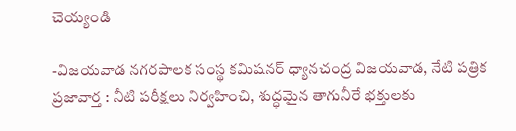చెయ్యండి

-విజయవాడ నగరపాలక సంస్థ కమిషనర్ ధ్యానచంద్ర విజ‌య‌వాడ, నేటి పత్రిక ప్రజావార్త : నీటి పరీక్షలు నిర్వహించి, శుద్ధమైన తాగునీరే భక్తులకు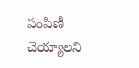పంపిణీ చెయ్యాలని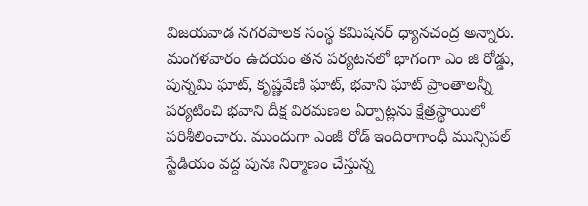విజయవాడ నగరపాలక సంస్థ కమిషనర్ ధ్యానచంద్ర అన్నారు. మంగళవారం ఉదయం తన పర్యటనలో భాగంగా ఎం జి రోడ్డు, పున్నమి ఘాట్, కృష్ణవేణి ఘాట్, భవాని ఘాట్ ప్రాంతాలన్నీ పర్యటించి భవాని దీక్ష విరమణల ఏర్పాట్లను క్షేత్రస్థాయిలో పరిశీలించారు. ముందుగా ఎంజీ రోడ్ ఇందిరాగాంధీ మున్సిపల్ స్టేడియం వద్ద పునః నిర్మాణం చేస్తున్న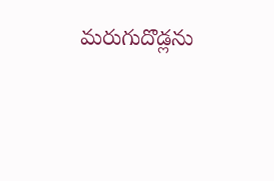మరుగుదొడ్లను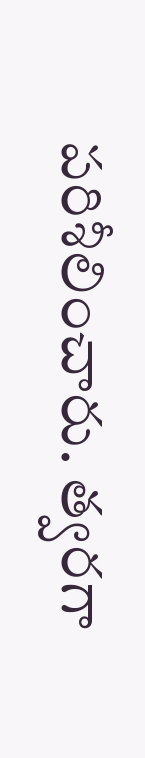పరిశీలించారు. త్వరగా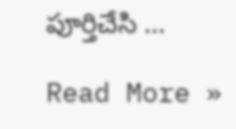పూర్తిచేసి …

Read More »